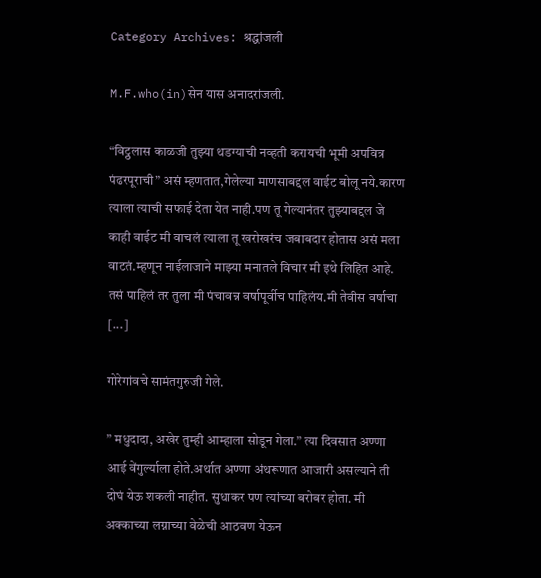Category Archives: श्रद्धांजली

M.F.who(in)सेन यास अनादरांजली.

“विट्ठलास काळजी तुझ्या थडग्याची नव्हती करायची भूमी अपवित्र पंढरपूराची” असं म्हणतात,गेलेल्या माणसाबद्दल वाईट बोलू नये.कारण त्याला त्याची सफाई देता येत नाही.पण तू गेल्यानंतर तुझ्याबद्दल जे काही वाईट मी वाचलं त्याला तू खरोखरंच जबाबदार होतास असं मला वाटतं.म्हणून नाईलाजाने माझ्या मनातले विचार मी इथे लिहित आहे. तसं पाहिलं तर तुला मी पंचावन्न वर्षापूर्वीच पाहिलंय.मी तेवीस वर्षाचा [...]

गोरेगांवचे सामंतगुरुजी गेले.

” मधुदादा, अखेर तुम्ही आम्हाला सोडून गेला.” त्या दिवसात अण्णा आई वेंगुर्ल्याला होते.अर्थात अण्णा अंथरूणात आजारी असल्याने ती दोघं येऊ शकली नाहीत. सुधाकर पण त्यांच्या बरोबर होता. मी अक्काच्या लग्नाच्या वेळेची आठवण येऊन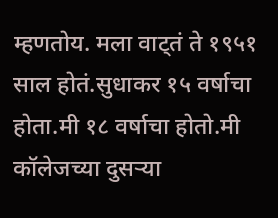म्हणतोय. मला वाट्तं ते १९५१ साल होतं.सुधाकर १५ वर्षाचा होता.मी १८ वर्षाचा होतो.मी कॉलेजच्या दुसर्‍या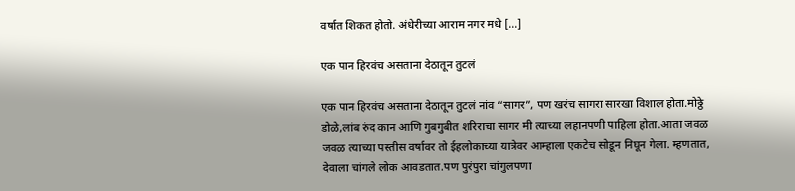वर्षात शिकत होतो. अंधेरीच्या आराम नगर मधे [...]

एक पान हिरवंच असताना देठातून तुटलं

एक पान हिरवंच असताना देठातून तुटलं नांव “सागर”, पण खरंच सागरा सारखा विशाल होता.मोठ्ठे डोळे,लांब रुंद कान आणि गुबगुबीत शरिराचा सागर मी त्याच्या लहानपणी पाहिला होता.आता जवळ जवळ त्याच्या पस्तीस वर्षावर तो ईहलोकाच्या यात्रेवर आम्हाला एकटेच सोडून निघून गेला. म्हणतात, देवाला चांगले लोक आवडतात.पण पुरंपुरा चांगुलपणा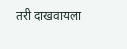तरी दाखवायला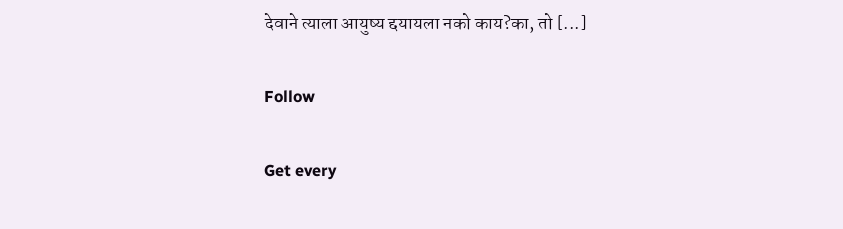देवाने त्याला आयुष्य द्दयायला नको काय?का, तो [...]

Follow

Get every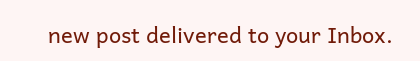new post delivered to your Inbox.